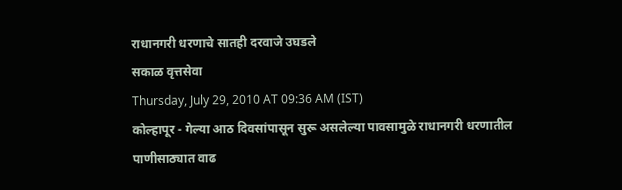राधानगरी धरणाचे सातही दरवाजे उघडले
सकाळ वृत्तसेवा
Thursday, July 29, 2010 AT 09:36 AM (IST)
कोल्हापूर - गेल्या आठ दिवसांपासून सुरू असलेल्या पावसामुळे राधानगरी धरणातील पाणीसाठ्यात वाढ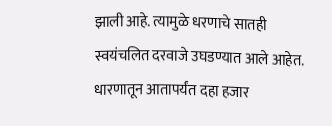झाली आहे. त्यामुळे धरणाचे सातही स्वयंचलित दरवाजे उघडण्यात आले आहेत. धारणातून आतापर्यंत दहा हजार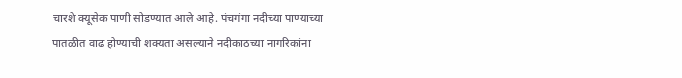चारशे क्यूसेक पाणी सोडण्यात आले आहे. पंचगंगा नदीच्या पाण्याच्या पातळीत वाढ होण्याची शक्यता असल्याने नदीकाठच्या नागरिकांना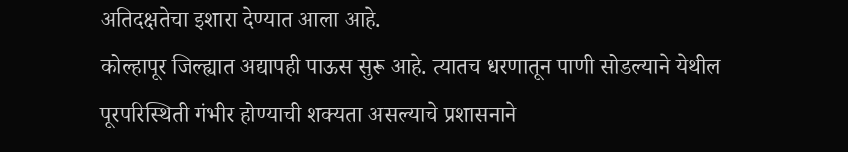अतिदक्षतेचा इशारा देण्यात आला आहे.
कोल्हापूर जिल्ह्यात अद्यापही पाऊस सुरू आहे. त्यातच धरणातून पाणी सोडल्याने येथील पूरपरिस्थिती गंभीर होण्याची शक्यता असल्याचे प्रशासनाने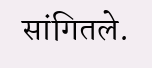सांगितले.